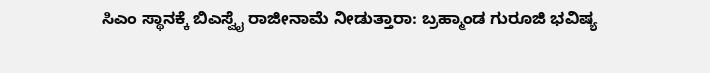ಸಿಎಂ ಸ್ಥಾನಕ್ಕೆ ಬಿಎಸ್ವೈ ರಾಜೀನಾಮೆ ನೀಡುತ್ತಾರಾ: ಬ್ರಹ್ಮಾಂಡ ಗುರೂಜಿ ಭವಿಷ್ಯ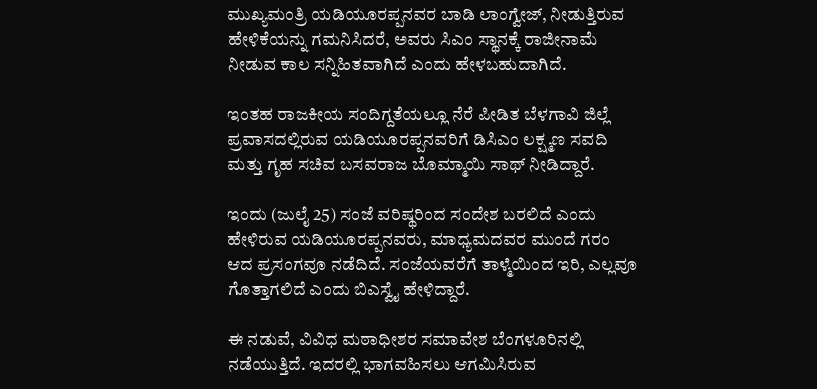ಮುಖ್ಯಮಂತ್ರಿ ಯಡಿಯೂರಪ್ಪನವರ ಬಾಡಿ ಲಾಂಗ್ವೇಜ್, ನೀಡುತ್ತಿರುವ ಹೇಳಿಕೆಯನ್ನು ಗಮನಿಸಿದರೆ, ಅವರು ಸಿಎಂ ಸ್ಥಾನಕ್ಕೆ ರಾಜೀನಾಮೆ ನೀಡುವ ಕಾಲ ಸನ್ನಿಹಿತವಾಗಿದೆ ಎಂದು ಹೇಳಬಹುದಾಗಿದೆ.

ಇಂತಹ ರಾಜಕೀಯ ಸಂದಿಗ್ದತೆಯಲ್ಲೂ ನೆರೆ ಪೀಡಿತ ಬೆಳಗಾವಿ ಜಿಲ್ಲೆ ಪ್ರವಾಸದಲ್ಲಿರುವ ಯಡಿಯೂರಪ್ಪನವರಿಗೆ ಡಿಸಿಎಂ ಲಕ್ಷ್ಮಣ ಸವದಿ ಮತ್ತು ಗೃಹ ಸಚಿವ ಬಸವರಾಜ ಬೊಮ್ಮಾಯಿ ಸಾಥ್ ನೀಡಿದ್ದಾರೆ.

ಇಂದು (ಜುಲೈ 25) ಸಂಜೆ ವರಿಷ್ಥರಿಂದ ಸಂದೇಶ ಬರಲಿದೆ ಎಂದು ಹೇಳಿರುವ ಯಡಿಯೂರಪ್ಪನವರು, ಮಾಧ್ಯಮದವರ ಮುಂದೆ ಗರಂ ಆದ ಪ್ರಸಂಗವೂ ನಡೆದಿದೆ. ಸಂಜೆಯವರೆಗೆ ತಾಳ್ಮೆಯಿಂದ ಇರಿ, ಎಲ್ಲವೂ ಗೊತ್ತಾಗಲಿದೆ ಎಂದು ಬಿಎಸ್ವೈ ಹೇಳಿದ್ದಾರೆ.

ಈ ನಡುವೆ, ವಿವಿಧ ಮಠಾಧೀಶರ ಸಮಾವೇಶ ಬೆಂಗಳೂರಿನಲ್ಲಿ ನಡೆಯುತ್ತಿದೆ. ಇದರಲ್ಲಿ ಭಾಗವಹಿಸಲು ಆಗಮಿಸಿರುವ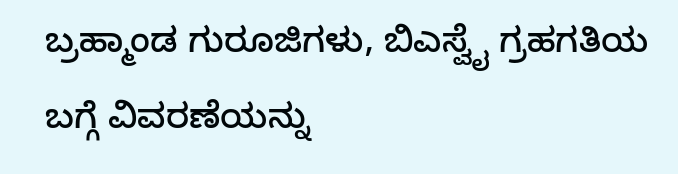ಬ್ರಹ್ಮಾಂಡ ಗುರೂಜಿಗಳು, ಬಿಎಸ್ವೈ ಗ್ರಹಗತಿಯ ಬಗ್ಗೆ ವಿವರಣೆಯನ್ನು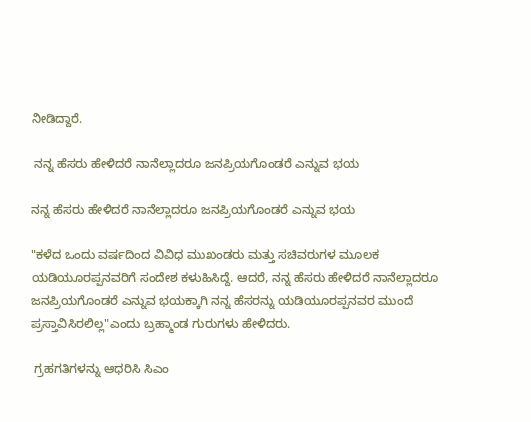ನೀಡಿದ್ದಾರೆ.

 ನನ್ನ ಹೆಸರು ಹೇಳಿದರೆ ನಾನೆಲ್ಲಾದರೂ ಜನಪ್ರಿಯಗೊಂಡರೆ ಎನ್ನುವ ಭಯ

ನನ್ನ ಹೆಸರು ಹೇಳಿದರೆ ನಾನೆಲ್ಲಾದರೂ ಜನಪ್ರಿಯಗೊಂಡರೆ ಎನ್ನುವ ಭಯ

"ಕಳೆದ ಒಂದು ವರ್ಷದಿಂದ ವಿವಿಧ ಮುಖಂಡರು ಮತ್ತು ಸಚಿವರುಗಳ ಮೂಲಕ ಯಡಿಯೂರಪ್ಪನವರಿಗೆ ಸಂದೇಶ ಕಳುಹಿಸಿದ್ದೆ. ಆದರೆ, ನನ್ನ ಹೆಸರು ಹೇಳಿದರೆ ನಾನೆಲ್ಲಾದರೂ ಜನಪ್ರಿಯಗೊಂಡರೆ ಎನ್ನುವ ಭಯಕ್ಕಾಗಿ ನನ್ನ ಹೆಸರನ್ನು ಯಡಿಯೂರಪ್ಪನವರ ಮುಂದೆ ಪ್ರಸ್ತಾವಿಸಿರಲಿಲ್ಲ"ಎಂದು ಬ್ರಹ್ಮಾಂಡ ಗುರುಗಳು ಹೇಳಿದರು.

 ಗ್ರಹಗತಿಗಳನ್ನು ಆಧರಿಸಿ ಸಿಎಂ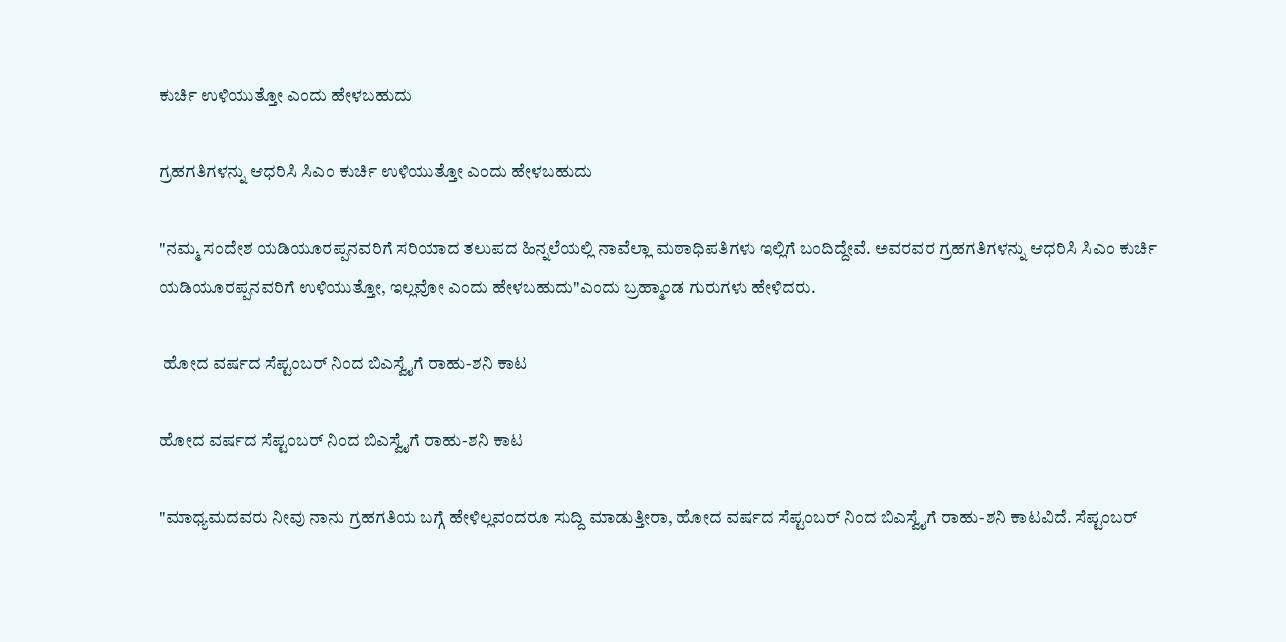ಕುರ್ಚಿ ಉಳಿಯುತ್ತೋ ಎಂದು ಹೇಳಬಹುದು

ಗ್ರಹಗತಿಗಳನ್ನು ಆಧರಿಸಿ ಸಿಎಂ ಕುರ್ಚಿ ಉಳಿಯುತ್ತೋ ಎಂದು ಹೇಳಬಹುದು

"ನಮ್ಮ ಸಂದೇಶ ಯಡಿಯೂರಪ್ಪನವರಿಗೆ ಸರಿಯಾದ ತಲುಪದ ಹಿನ್ನಲೆಯಲ್ಲಿ ನಾವೆಲ್ಲಾ ಮಠಾಧಿಪತಿಗಳು ಇಲ್ಲಿಗೆ ಬಂದಿದ್ದೇವೆ. ಅವರವರ ಗ್ರಹಗತಿಗಳನ್ನು ಆಧರಿಸಿ ಸಿಎಂ ಕುರ್ಚಿ ಯಡಿಯೂರಪ್ಪನವರಿಗೆ ಉಳಿಯುತ್ತೋ, ಇಲ್ಲವೋ ಎಂದು ಹೇಳಬಹುದು"ಎಂದು ಬ್ರಹ್ಮಾಂಡ ಗುರುಗಳು ಹೇಳಿದರು.

 ಹೋದ ವರ್ಷದ ಸೆಪ್ಟಂಬರ್ ನಿಂದ ಬಿಎಸ್ವೈಗೆ ರಾಹು-ಶನಿ ಕಾಟ

ಹೋದ ವರ್ಷದ ಸೆಪ್ಟಂಬರ್ ನಿಂದ ಬಿಎಸ್ವೈಗೆ ರಾಹು-ಶನಿ ಕಾಟ

"ಮಾಧ್ಯಮದವರು ನೀವು ನಾನು ಗ್ರಹಗತಿಯ ಬಗ್ಗೆ ಹೇಳಿಲ್ಲವಂದರೂ ಸುದ್ದಿ ಮಾಡುತ್ತೀರಾ, ಹೋದ ವರ್ಷದ ಸೆಪ್ಟಂಬರ್ ನಿಂದ ಬಿಎಸ್ವೈಗೆ ರಾಹು-ಶನಿ ಕಾಟವಿದೆ. ಸೆಪ್ಟಂಬರ್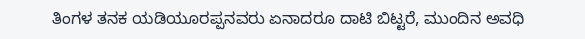ತಿಂಗಳ ತನಕ ಯಡಿಯೂರಪ್ಪನವರು ಏನಾದರೂ ದಾಟಿ ಬಿಟ್ಟರೆ, ಮುಂದಿನ ಅವಧಿ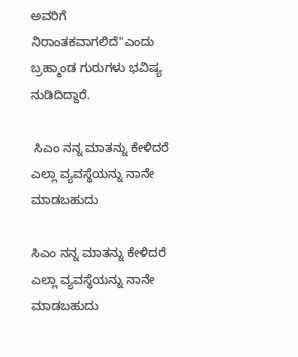ಅವರಿಗೆ ನಿರಾಂತಕವಾಗಲಿದೆ"ಎಂದು ಬ್ರಹ್ಮಾಂಡ ಗುರುಗಳು ಭವಿಷ್ಯ ನುಡಿದಿದ್ದಾರೆ.

 ಸಿಎಂ ನನ್ನ ಮಾತನ್ನು ಕೇಳಿದರೆ ಎಲ್ಲಾ ವ್ಯವಸ್ಥೆಯನ್ನು ನಾನೇ ಮಾಡಬಹುದು

ಸಿಎಂ ನನ್ನ ಮಾತನ್ನು ಕೇಳಿದರೆ ಎಲ್ಲಾ ವ್ಯವಸ್ಥೆಯನ್ನು ನಾನೇ ಮಾಡಬಹುದು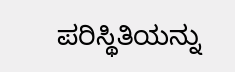ಪರಿಸ್ಥಿತಿಯನ್ನು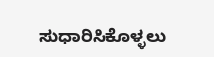ಸುಧಾರಿಸಿಕೊಳ್ಳಲು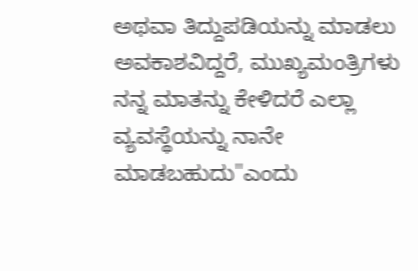ಅಥವಾ ತಿದ್ದುಪಡಿಯನ್ನು ಮಾಡಲು ಅವಕಾಶವಿದ್ದರೆ, ಮುಖ್ಯಮಂತ್ರಿಗಳು ನನ್ನ ಮಾತನ್ನು ಕೇಳಿದರೆ ಎಲ್ಲಾ ವ್ಯವಸ್ಥೆಯನ್ನು ನಾನೇ ಮಾಡಬಹುದು"ಎಂದು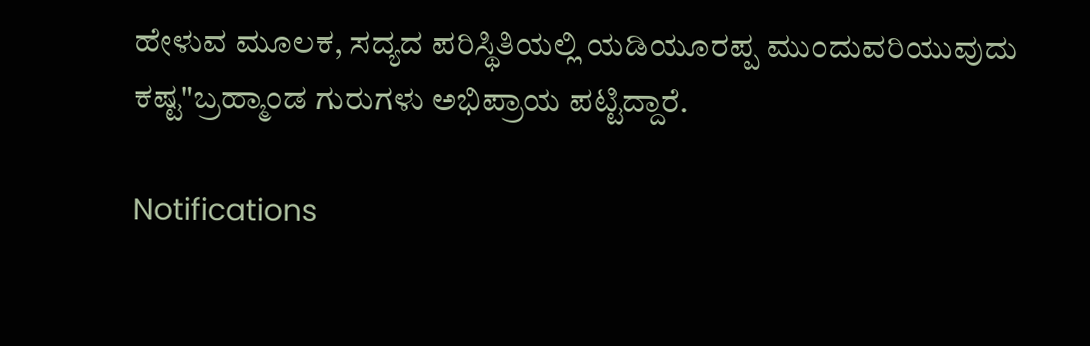ಹೇಳುವ ಮೂಲಕ, ಸದ್ಯದ ಪರಿಸ್ಥಿತಿಯಲ್ಲಿ ಯಡಿಯೂರಪ್ಪ ಮುಂದುವರಿಯುವುದು ಕಷ್ಟ"ಬ್ರಹ್ಮಾಂಡ ಗುರುಗಳು ಅಭಿಪ್ರಾಯ ಪಟ್ಟಿದ್ದಾರೆ.

Notifications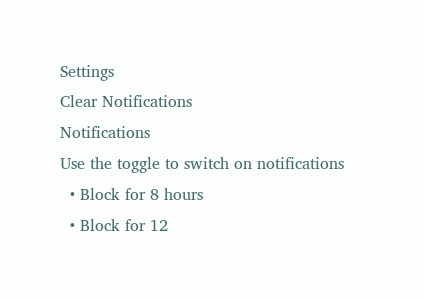Settings
Clear Notifications
Notifications
Use the toggle to switch on notifications
  • Block for 8 hours
  • Block for 12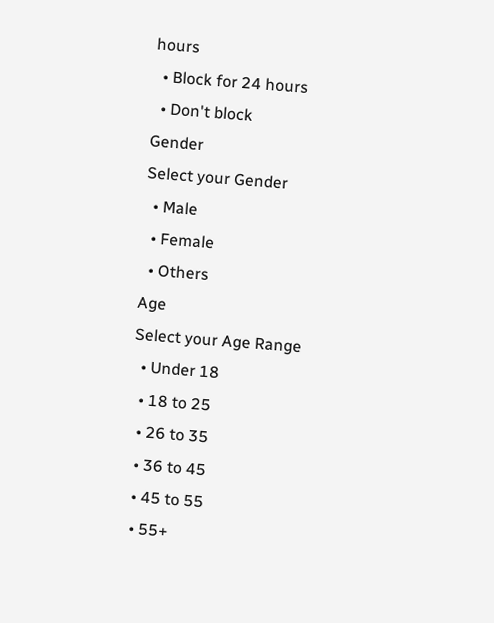hours
  • Block for 24 hours
  • Don't block
Gender
Select your Gender
  • Male
  • Female
  • Others
Age
Select your Age Range
  • Under 18
  • 18 to 25
  • 26 to 35
  • 36 to 45
  • 45 to 55
  • 55+